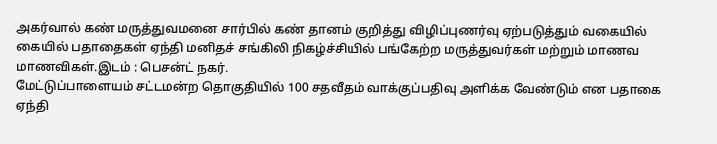அகர்வால் கண் மருத்துவமனை சார்பில் கண் தானம் குறித்து விழிப்புணர்வு ஏற்படுத்தும் வகையில் கையில் பதாதைகள் ஏந்தி மனிதச் சங்கிலி நிகழ்ச்சியில் பங்கேற்ற மருத்துவர்கள் மற்றும் மாணவ மாணவிகள்.இடம் : பெசன்ட் நகர்.
மேட்டுப்பாளையம் சட்டமன்ற தொகுதியில் 100 சதவீதம் வாக்குப்பதிவு அளிக்க வேண்டும் என பதாகை ஏந்தி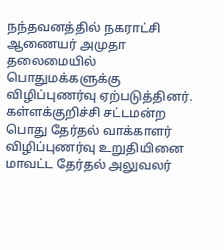நந்தவனத்தில் நகராட்சி ஆணையர் அமுதா தலைமையில் பொதுமக்களுக்கு விழிப்புணர்வு ஏற்படுத்தினர்.
கள்ளக்குறிச்சி சட்டமன்ற பொது தேர்தல் வாக்காளர் விழிப்புணர்வு உறுதியினை மாவட்ட தேர்தல் அலுவலர்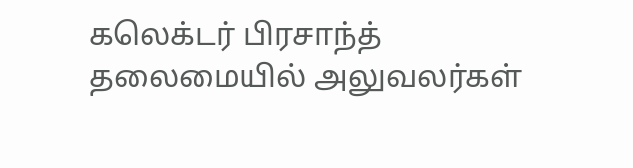கலெக்டர் பிரசாந்த் தலைமையில் அலுவலர்கள்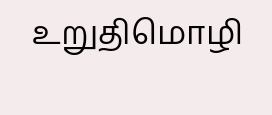உறுதிமொழி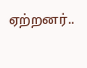ஏற்றனர்..